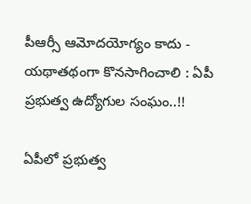పీఆర్సీ ఆమోదయోగ్యం కాదు - యథాతథంగా కొనసాగించాలి : ఏపీ ప్రభుత్వ ఉద్యోగుల సంఘం..!!

ఏపీలో ప్రభుత్వ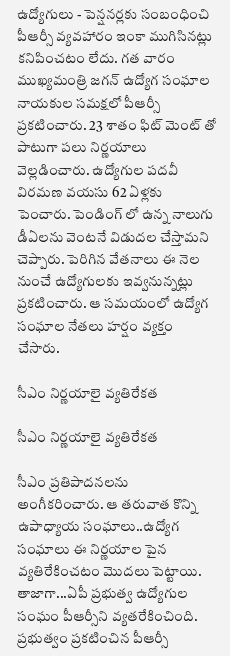ఉద్యోగులు - పెన్షనర్లకు సంబంధించి పీఆర్సీ వ్యవహారం ఇంకా ముగిసినట్లు కనిపించటం లేదు. గత వారం ముఖ్యమంత్రి జగన్ ఉద్యోగ సంఘాల నాయకుల సమక్షలో పీఆర్సీ ప్రకటించారు. 23 శాతం ఫిట్ మెంట్ తో పాటుగా పలు నిర్ణయాలు వెల్లడించారు. ఉద్యోగుల పదవీ విరమణ వయసు 62 ఏళ్లకు పెంచారు. పెండింగ్ లో ఉన్న నాలుగు డీఏలను వెంటనే విడుదల చేస్తామని చెప్పారు. పెరిగిన వేతనాలు ఈ నెల నుంచే ఉద్యోగులకు ఇవ్వనున్నట్లు ప్రకటించారు. ఆ సమయంలో ఉద్యోగ సంఘాల నేతలు హర్షం వ్యక్తం చేసారు.

సీఎం నిర్ణయాలై వ్యతిరేకత

సీఎం నిర్ణయాలై వ్యతిరేకత

సీఎం ప్రతిపాదనలను అంగీకరించారు. ఆ తరువాత కొన్ని ఉపాధ్యాయ సంఘాలు..ఉద్యోగ సంఘాలు ఈ నిర్ణయాల పైన వ్యతిరేకించటం మొదలు పెట్టాయి. తాజాగా...ఏపీ ప్రభుత్వ ఉద్యోగుల సంఘం పీఆర్సీని వ్యతరేకించింది. ప్రభుత్వం ప్రకటించిన పీఆర్సీ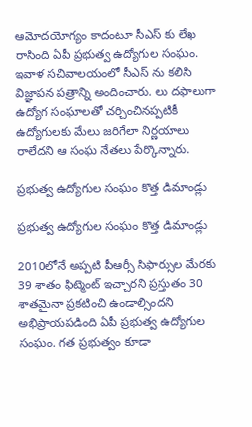ఆమోదయోగ్యం కాదంటూ సీఎస్ కు లేఖ రాసింది ఏపీ ప్రభుత్వ ఉద్యోగుల సంఘం. ఇవాళ సచివాలయంలో సీఎస్ ను కలిసి విజ్ఞాపన పత్రాన్ని అందించారు. లు దఫాలుగా ఉద్యోగ సంఘాలతో చర్చించినప్పటికీ ఉద్యోగులకు మేలు జరిగేలా నిర్ణయాలు రాలేదని ఆ సంఘ నేతలు పేర్కొన్నారు.

ప్రభుత్వ ఉద్యోగుల సంఘం కొత్త డిమాండ్లు

ప్రభుత్వ ఉద్యోగుల సంఘం కొత్త డిమాండ్లు

2010లోనే అప్పటి పీఆర్సీ సిఫార్సుల మేరకు 39 శాతం ఫిట్మెంట్ ఇచ్చారని ప్రస్తుతం 30 శాతమైనా ప్రకటించి ఉండాల్సిందని అభిప్రాయపడింది ఏపీ ప్రభుత్వ ఉద్యోగుల సంఘం. గత ప్రభుత్వం కూడా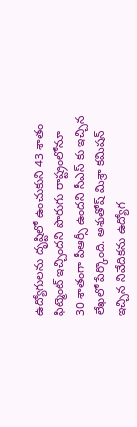ఉద్యోగులను దృష్టిలో ఉంచుకుని 43 శాతం ఫిట్మెంట్ ఇచ్చిందని పొరుగు రాష్ట్రంలోనూ 30 శాతంగా పీఆర్సీ ఉందని సీఎస్ కు ఇచ్చిన లేఖలో పేర్కొంది. అశుతోష్ మిశ్రా కమిషన్ ఇచ్చిన నివేదికను ఉద్యోగ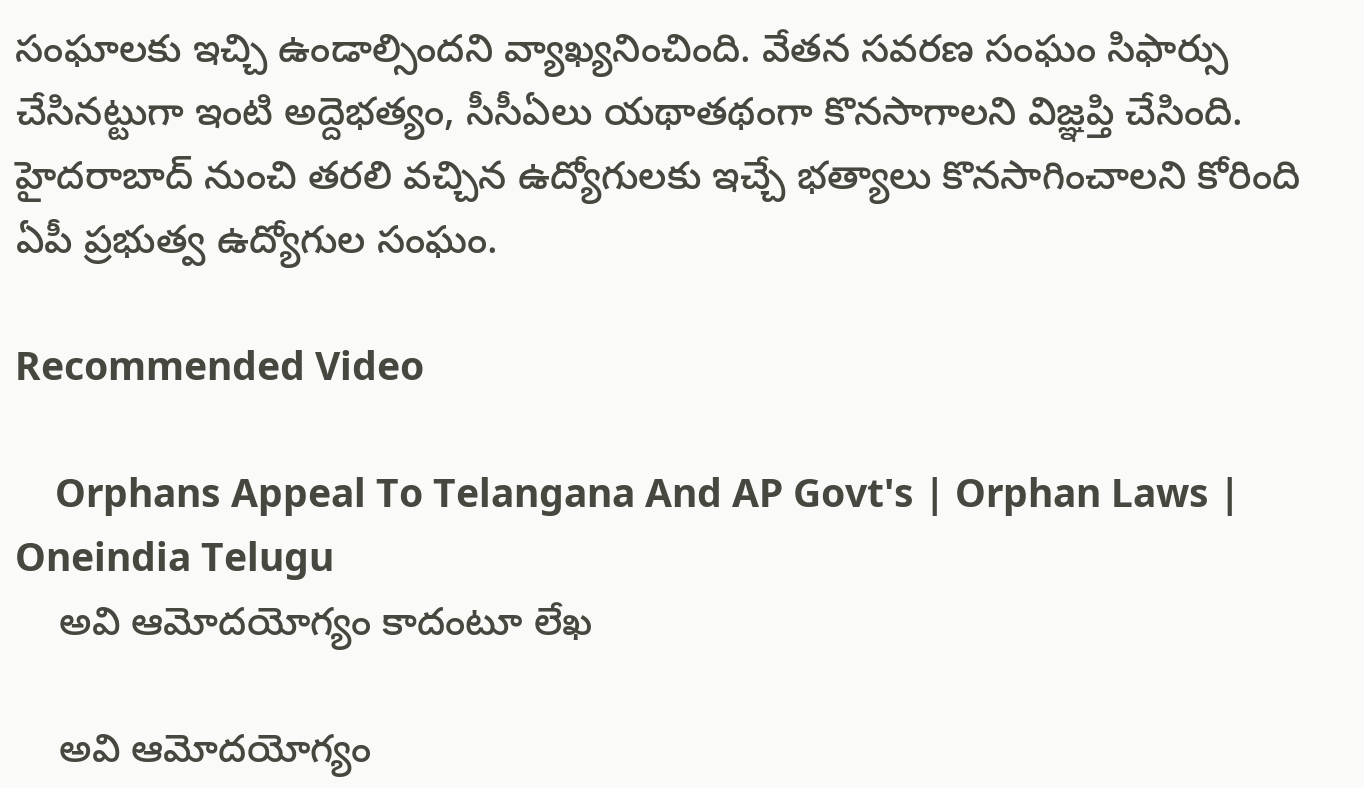సంఘాలకు ఇచ్చి ఉండాల్సిందని వ్యాఖ్యనించింది. వేతన సవరణ సంఘం సిఫార్సు చేసినట్టుగా ఇంటి అద్దెభత్యం, సీసీఏలు యథాతథంగా కొనసాగాలని విజ్ఞప్తి చేసింది. హైదరాబాద్ నుంచి తరలి వచ్చిన ఉద్యోగులకు ఇచ్చే భత్యాలు కొనసాగించాలని కోరింది ఏపీ ప్రభుత్వ ఉద్యోగుల సంఘం.

Recommended Video

    Orphans Appeal To Telangana And AP Govt's | Orphan Laws | Oneindia Telugu
    అవి ఆమోదయోగ్యం కాదంటూ లేఖ

    అవి ఆమోదయోగ్యం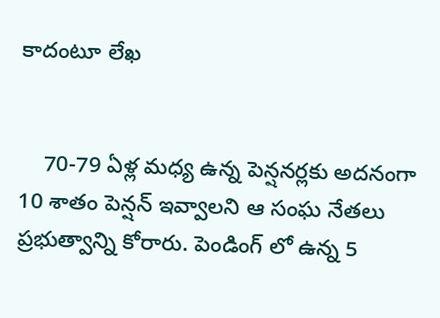కాదంటూ లేఖ


    70-79 ఏళ్ల మధ్య ఉన్న పెన్షనర్లకు అదనంగా 10 శాతం పెన్షన్ ఇవ్వాలని ఆ సంఘ నేతలు ప్రభుత్వాన్ని కోరారు. పెండింగ్ లో ఉన్న 5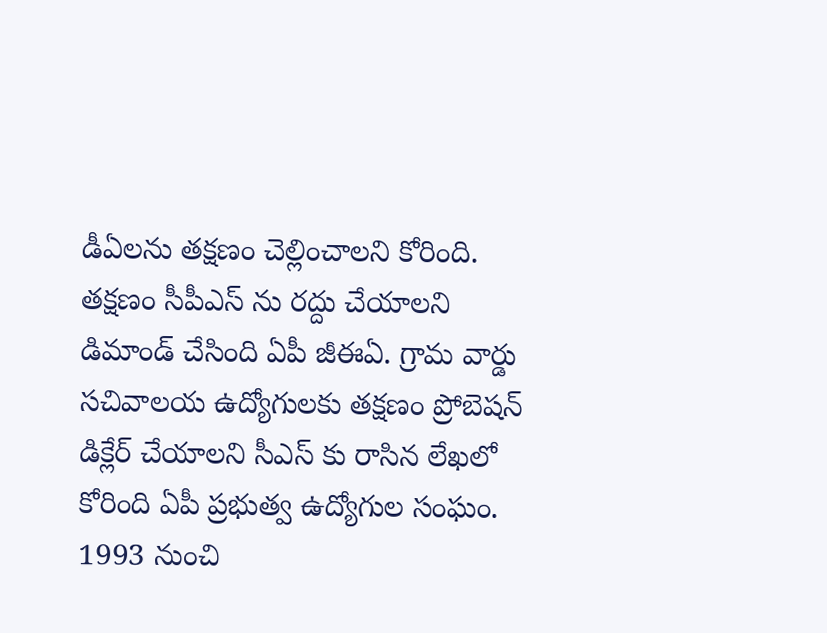డీఏలను తక్షణం చెల్లించాలని కోరింది. తక్షణం సీపీఎస్ ను రద్దు చేయాలని డిమాండ్ చేసింది ఏపీ జీఈఏ. గ్రామ వార్డు సచివాలయ ఉద్యోగులకు తక్షణం ప్రోబెషన్ డిక్లేర్ చేయాలని సీఎస్ కు రాసిన లేఖలో కోరింది ఏపీ ప్రభుత్వ ఉద్యోగుల సంఘం. 1993 నుంచి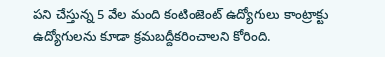పని చేస్తున్న 5 వేల మంది కంటింజెంట్ ఉద్యోగులు కాంట్రాక్టు ఉద్యోగులను కూడా క్రమబద్దీకరించాలని కోరింది.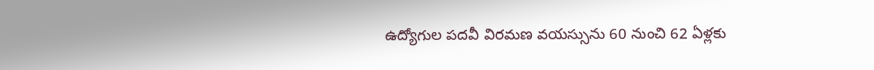ఉద్యోగుల పదవీ విరమణ వయస్సును 60 నుంచి 62 ఏళ్లకు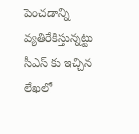పెంచడాన్ని వ్యతిరేకిస్తున్నట్టు సీఎస్ కు ఇచ్చిన లేఖలో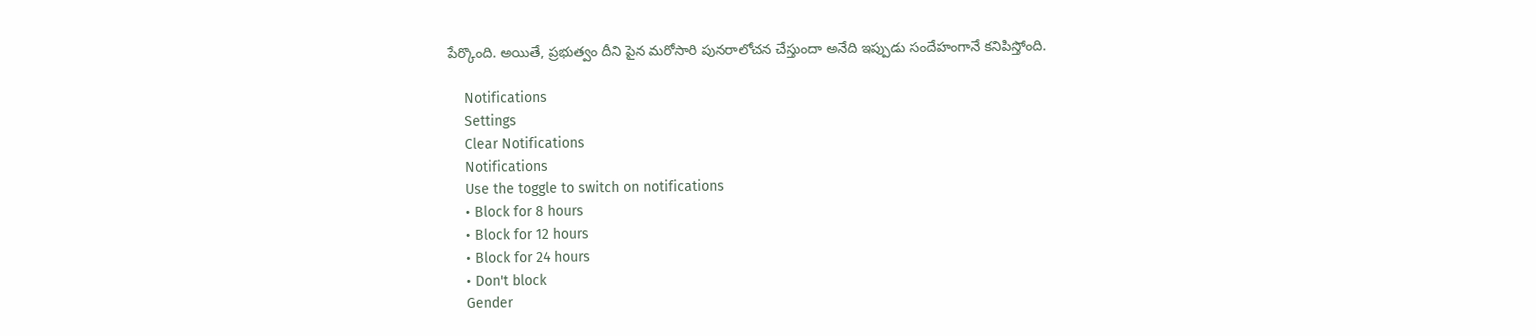పేర్కొంది. అయితే, ప్రభుత్వం దీని పైన మరోసారి పునరాలోచన చేస్తుందా అనేది ఇప్పుడు సందేహంగానే కనిపిస్తోంది.

    Notifications
    Settings
    Clear Notifications
    Notifications
    Use the toggle to switch on notifications
    • Block for 8 hours
    • Block for 12 hours
    • Block for 24 hours
    • Don't block
    Gender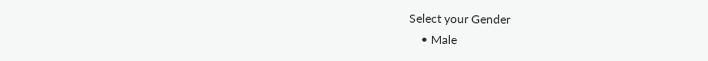Select your Gender
    • Male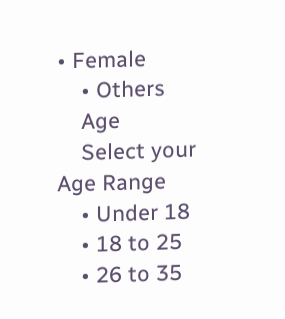• Female
    • Others
    Age
    Select your Age Range
    • Under 18
    • 18 to 25
    • 26 to 35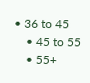• 36 to 45
    • 45 to 55
    • 55+